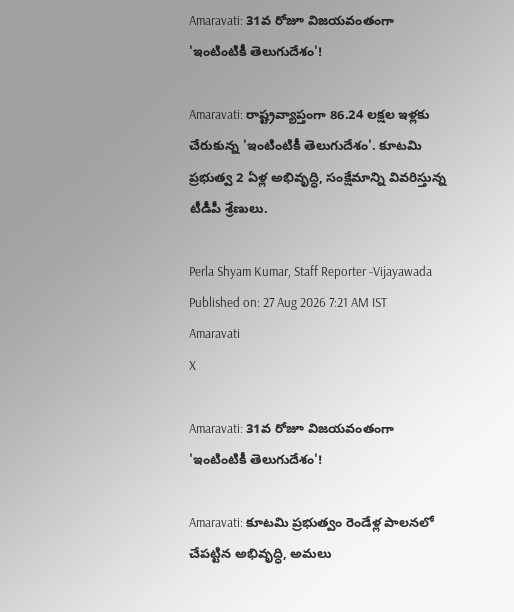Amaravati: 31వ రోజూ విజయవంతంగా 'ఇంటింటికీ తెలుగుదేశం'!

Amaravati: రాష్ట్రవ్యాప్తంగా 86.24 లక్షల ఇళ్లకు చేరుకున్న 'ఇంటింటికీ తెలుగుదేశం'. కూటమి ప్రభుత్వ 2 ఏళ్ల అభివృద్ధి, సంక్షేమాన్ని వివరిస్తున్న టీడీపీ శ్రేణులు.

Perla Shyam Kumar, Staff Reporter -Vijayawada
Published on: 27 Aug 2026 7:21 AM IST
Amaravati
X

Amaravati: 31వ రోజూ విజయవంతంగా 'ఇంటింటికీ తెలుగుదేశం'!

Amaravati: కూటమి ప్రభుత్వం రెండేళ్ల పాలనలో చేపట్టిన అభివృద్ధి, అమలు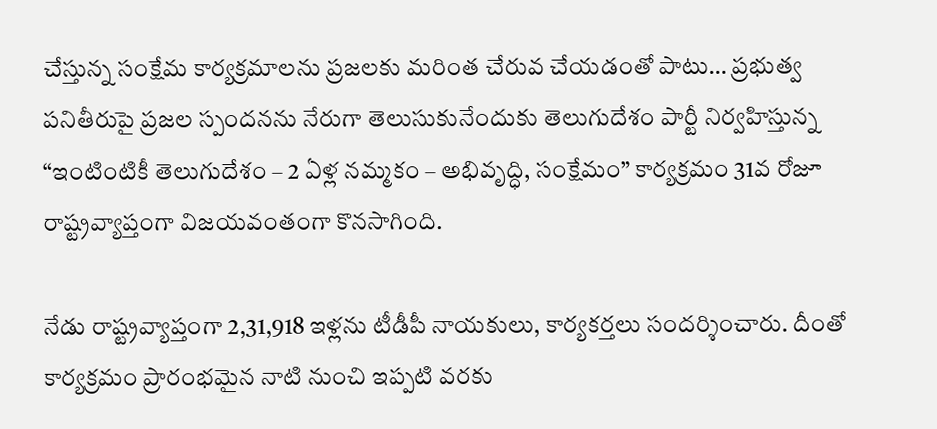చేస్తున్న సంక్షేమ కార్యక్రమాలను ప్రజలకు మరింత చేరువ చేయడంతో పాటు… ప్రభుత్వ పనితీరుపై ప్రజల స్పందనను నేరుగా తెలుసుకునేందుకు తెలుగుదేశం పార్టీ నిర్వహిస్తున్న “ఇంటింటికీ తెలుగుదేశం – 2 ఏళ్ల నమ్మకం – అభివృద్ధి, సంక్షేమం” కార్యక్రమం 31వ రోజూ రాష్ట్రవ్యాప్తంగా విజయవంతంగా కొనసాగింది.

నేడు రాష్ట్రవ్యాప్తంగా 2,31,918 ఇళ్లను టీడీపీ నాయకులు, కార్యకర్తలు సందర్శించారు. దీంతో కార్యక్రమం ప్రారంభమైన నాటి నుంచి ఇప్పటి వరకు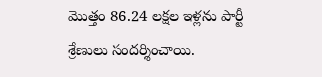మొత్తం 86.24 లక్షల ఇళ్లను పార్టీ శ్రేణులు సందర్శించాయి.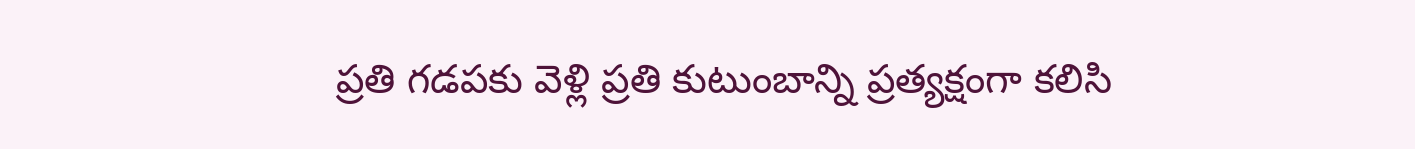ప్రతి గడపకు వెళ్లి ప్రతి కుటుంబాన్ని ప్రత్యక్షంగా కలిసి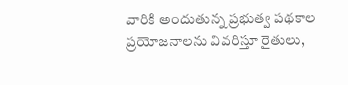వారికి అందుతున్న ప్రభుత్వ పథకాల ప్రయోజనాలను వివరిస్తూ రైతులు,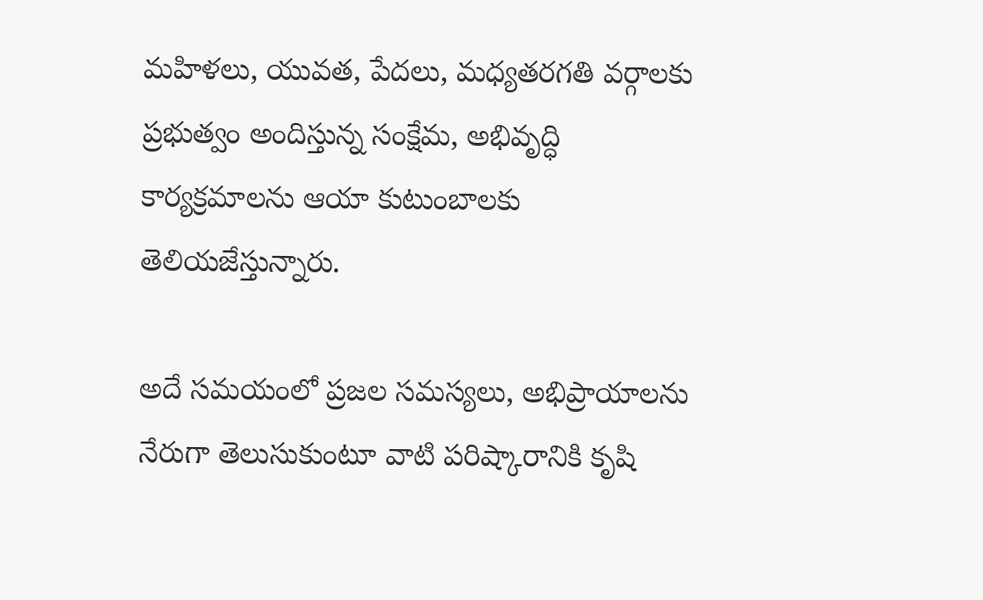మహిళలు, యువత, పేదలు, మధ్యతరగతి వర్గాలకు ప్రభుత్వం అందిస్తున్న సంక్షేమ, అభివృద్ధి కార్యక్రమాలను ఆయా కుటుంబాలకు తెలియజేస్తున్నారు.

అదే సమయంలో ప్రజల సమస్యలు, అభిప్రాయాలను నేరుగా తెలుసుకుంటూ వాటి పరిష్కారానికి కృషి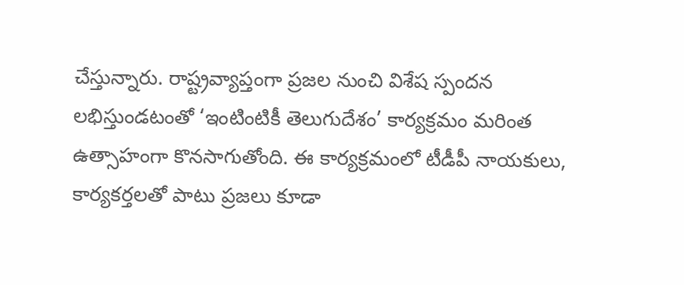చేస్తున్నారు. రాష్ట్రవ్యాప్తంగా ప్రజల నుంచి విశేష స్పందన లభిస్తుండటంతో ‘ఇంటింటికీ తెలుగుదేశం’ కార్యక్రమం మరింత ఉత్సాహంగా కొనసాగుతోంది. ఈ కార్యక్రమంలో టీడీపీ నాయకులు, కార్యకర్తలతో పాటు ప్రజలు కూడా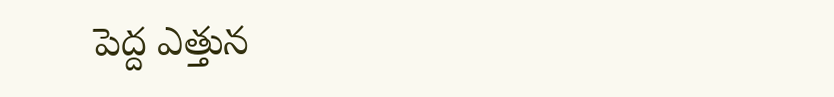పెద్ద ఎత్తున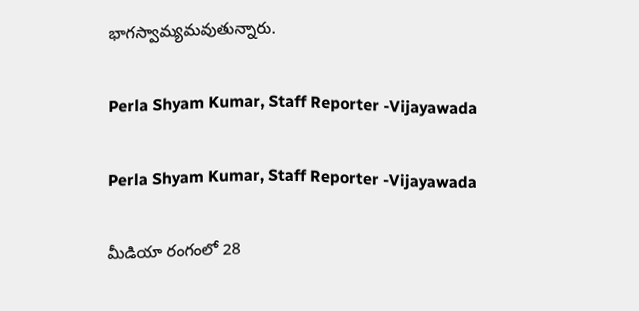భాగస్వామ్యమవుతున్నారు.

Perla Shyam Kumar, Staff Reporter -Vijayawada

Perla Shyam Kumar, Staff Reporter -Vijayawada

మీడియా రంగంలో 28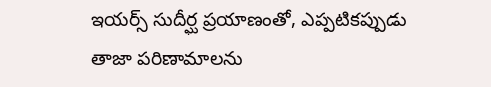ఇయర్స్ సుదీర్ఘ ప్రయాణంతో, ఎప్పటికప్పుడు తాజా పరిణామాలను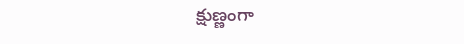క్షుణ్ణంగా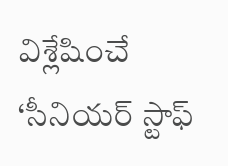విశ్లేషించే ‘సీనియర్ స్టాఫ్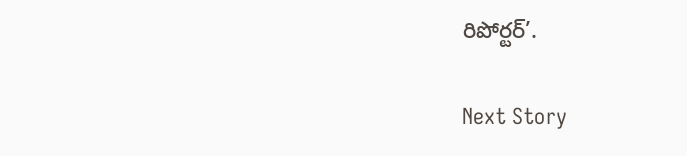రిపోర్టర్’.

Next Story